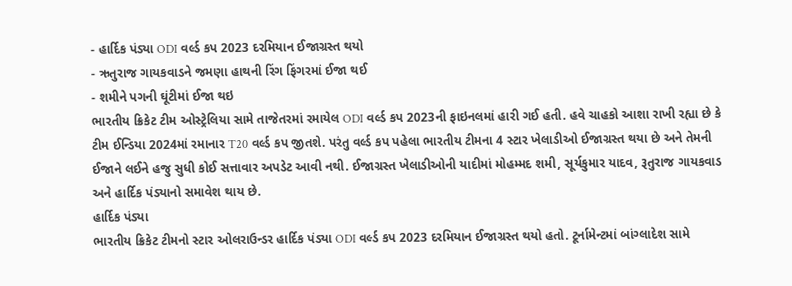- હાર્દિક પંડ્યા ODI વર્લ્ડ કપ 2023 દરમિયાન ઈજાગ્રસ્ત થયો
- ઋતુરાજ ગાયકવાડને જમણા હાથની રિંગ ફિંગરમાં ઈજા થઈ
- શમીને પગની ઘૂંટીમાં ઈજા થઇ
ભારતીય ક્રિકેટ ટીમ ઓસ્ટ્રેલિયા સામે તાજેતરમાં રમાયેલ ODI વર્લ્ડ કપ 2023ની ફાઇનલમાં હારી ગઈ હતી. હવે ચાહકો આશા રાખી રહ્યા છે કે ટીમ ઈન્ડિયા 2024માં રમાનાર T20 વર્લ્ડ કપ જીતશે. પરંતુ વર્લ્ડ કપ પહેલા ભારતીય ટીમના 4 સ્ટાર ખેલાડીઓ ઈજાગ્રસ્ત થયા છે અને તેમની ઈજાને લઈને હજુ સુધી કોઈ સત્તાવાર અપડેટ આવી નથી. ઈજાગ્રસ્ત ખેલાડીઓની યાદીમાં મોહમ્મદ શમી, સૂર્યકુમાર યાદવ, રૂતુરાજ ગાયકવાડ અને હાર્દિક પંડ્યાનો સમાવેશ થાય છે.
હાર્દિક પંડ્યા
ભારતીય ક્રિકેટ ટીમનો સ્ટાર ઓલરાઉન્ડર હાર્દિક પંડ્યા ODI વર્લ્ડ કપ 2023 દરમિયાન ઈજાગ્રસ્ત થયો હતો. ટૂર્નામેન્ટમાં બાંગ્લાદેશ સામે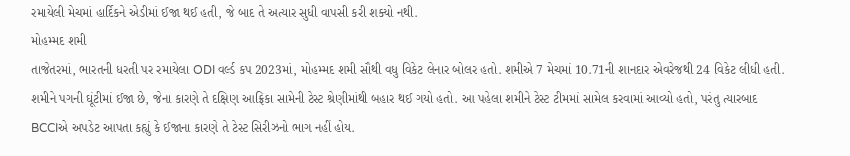રમાયેલી મેચમાં હાર્દિકને એડીમાં ઈજા થઈ હતી, જે બાદ તે અત્યાર સુધી વાપસી કરી શક્યો નથી.
મોહમ્મદ શમી
તાજેતરમાં, ભારતની ધરતી પર રમાયેલા ODI વર્લ્ડ કપ 2023માં, મોહમ્મદ શમી સૌથી વધુ વિકેટ લેનાર બોલર હતો. શમીએ 7 મેચમાં 10.71ની શાનદાર એવરેજથી 24 વિકેટ લીધી હતી. શમીને પગની ઘૂંટીમાં ઈજા છે, જેના કારણે તે દક્ષિણ આફ્રિકા સામેની ટેસ્ટ શ્રેણીમાંથી બહાર થઈ ગયો હતો. આ પહેલા શમીને ટેસ્ટ ટીમમાં સામેલ કરવામાં આવ્યો હતો, પરંતુ ત્યારબાદ BCCIએ અપડેટ આપતા કહ્યું કે ઈજાના કારણે તે ટેસ્ટ સિરીઝનો ભાગ નહીં હોય.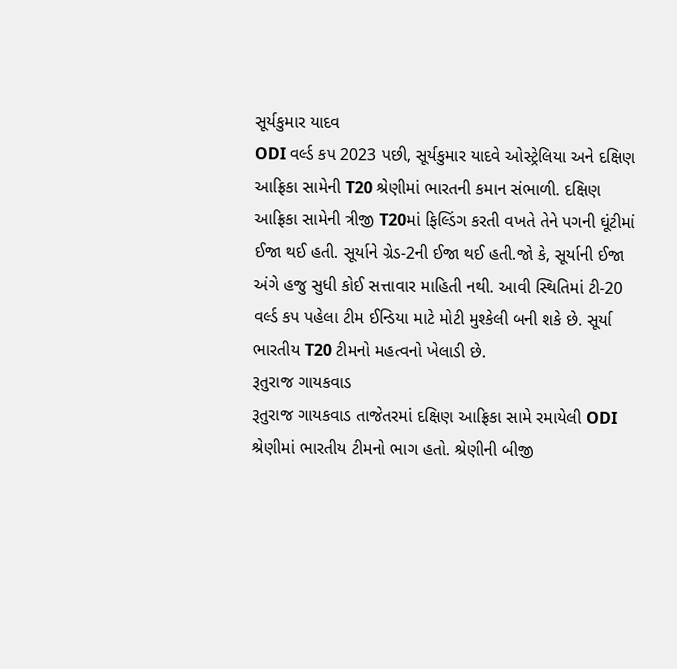સૂર્યકુમાર યાદવ
ODI વર્લ્ડ કપ 2023 પછી, સૂર્યકુમાર યાદવે ઓસ્ટ્રેલિયા અને દક્ષિણ આફ્રિકા સામેની T20 શ્રેણીમાં ભારતની કમાન સંભાળી. દક્ષિણ આફ્રિકા સામેની ત્રીજી T20માં ફિલ્ડિંગ કરતી વખતે તેને પગની ઘૂંટીમાં ઈજા થઈ હતી. સૂર્યાને ગ્રેડ-2ની ઈજા થઈ હતી.જો કે, સૂર્યાની ઈજા અંગે હજુ સુધી કોઈ સત્તાવાર માહિતી નથી. આવી સ્થિતિમાં ટી-20 વર્લ્ડ કપ પહેલા ટીમ ઈન્ડિયા માટે મોટી મુશ્કેલી બની શકે છે. સૂર્યા ભારતીય T20 ટીમનો મહત્વનો ખેલાડી છે.
રૂતુરાજ ગાયકવાડ
રૂતુરાજ ગાયકવાડ તાજેતરમાં દક્ષિણ આફ્રિકા સામે રમાયેલી ODI શ્રેણીમાં ભારતીય ટીમનો ભાગ હતો. શ્રેણીની બીજી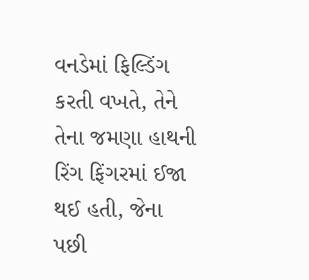વનડેમાં ફિલ્ડિંગ કરતી વખતે, તેને તેના જમણા હાથની રિંગ ફિંગરમાં ઈજા થઈ હતી, જેના પછી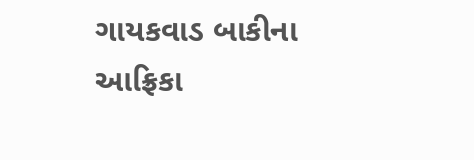ગાયકવાડ બાકીના આફ્રિકા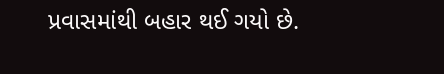પ્રવાસમાંથી બહાર થઈ ગયો છે.